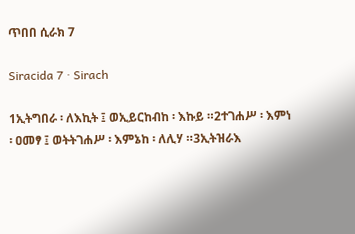ጥበበ ሲራክ 7

Siracida 7 · Sirach

1ኢትግበራ ፡ ለእኪት ፤ ወኢይርከብከ ፡ እኩይ ።2ተገሐሥ ፡ እምነ ፡ ዐመፃ ፤ ወትትገሐሥ ፡ እምኔከ ፡ ለሊሃ ።3ኢትዝራእ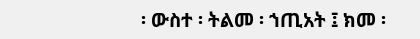፡ ውስተ ፡ ትልመ ፡ ኀጢአት ፤ ክመ ፡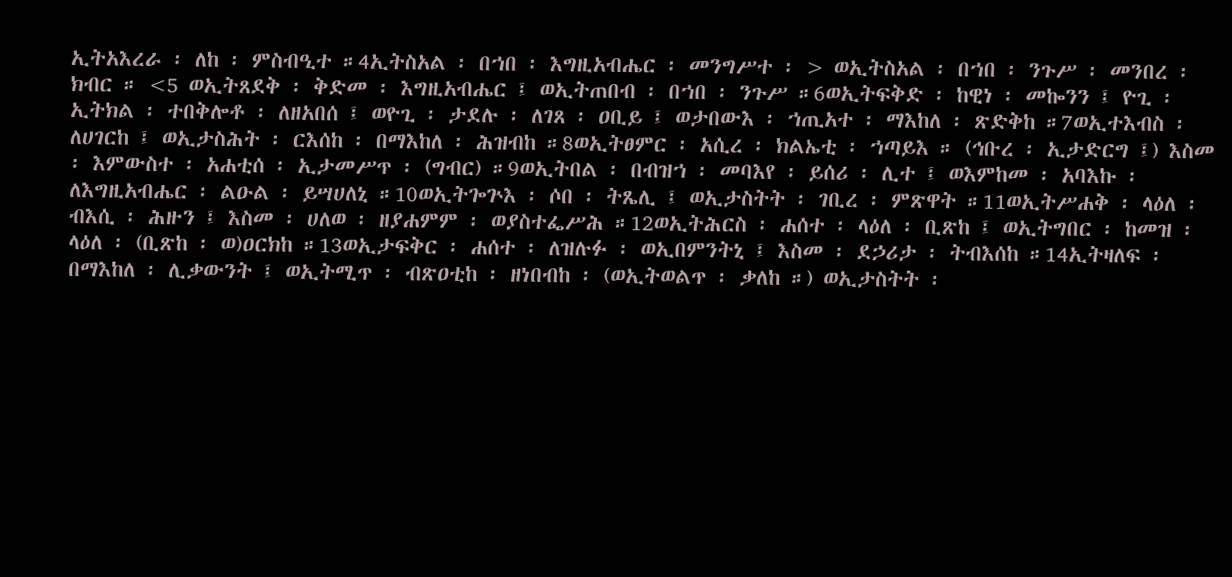ኢትአእረራ ፡ ለከ ፡ ምስብዒተ ።4ኢትስአል ፡ በኀበ ፡ እግዚአብሔር ፡ መንግሥተ ፡ > ወኢትስአል ፡ በኀበ ፡ ንጉሥ ፡ መንበረ ፡ ክብር ። <5 ወኢትጸደቅ ፡ ቅድመ ፡ እግዚአብሔር ፤ ወኢትጠበብ ፡ በኀበ ፡ ንጉሥ ።6ወኢትፍቅድ ፡ ከዊነ ፡ መኰንን ፤ ዮጊ ፡ ኢትክል ፡ ተበቅሎቶ ፡ ለዘአበሰ ፤ ወዮጊ ፡ ታደሉ ፡ ለገጸ ፡ ዐቢይ ፤ ወታበውእ ፡ ኀጢአተ ፡ ማእከለ ፡ ጽድቅከ ።7ወኢተእብስ ፡ ለሀገርከ ፤ ወኢታስሕት ፡ ርእሰከ ፡ በማእከለ ፡ ሕዝብከ ።8ወኢትፀምር ፡ አሲረ ፡ ክልኤቲ ፡ ኀጣይእ ። (ኅቡረ ፡ ኢታድርግ ፤) እስመ ፡ እምውስተ ፡ አሐቲሰ ፡ ኢታመሥጥ ፡ (ግብር) ።9ወኢትበል ፡ በብዝኀ ፡ መባእየ ፡ ይሰሪ ፡ ሊተ ፤ ወእምከመ ፡ አባእኩ ፡ ለእግዚአብሔር ፡ ልዑል ፡ ይሣሀለኒ ።10ወኢትጐጕእ ፡ ሶበ ፡ ትጼሊ ፤ ወኢታስትት ፡ ገቢረ ፡ ምጽዋት ።11ወኢትሥሐቅ ፡ ላዕለ ፡ ብእሲ ፡ ሕዙን ፤ እስመ ፡ ሀለወ ፡ ዘያሐምም ፡ ወያስተፌሥሕ ።12ወኢትሕርስ ፡ ሐሰተ ፡ ላዕለ ፡ ቢጽከ ፤ ወኢትግበር ፡ ከመዝ ፡ ላዕለ ፡ (ቢጽከ ፡ ወ)ዐርክከ ።13ወኢታፍቅር ፡ ሐሰተ ፡ ለዝሉፉ ፡ ወኢበምንትኒ ፤ እስመ ፡ ደኃሪታ ፡ ትብእሰከ ።14ኢትዛለፍ ፡ በማእከለ ፡ ሊቃውንት ፤ ወኢትሚጥ ፡ ብጽዐቲከ ፡ ዘነበብከ ፡ (ወኢትወልጥ ፡ ቃለከ ።) ወኢታስትት ፡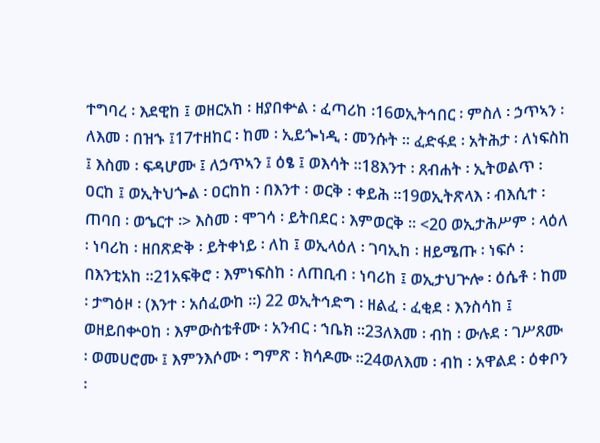ተግባረ ፡ እደዊከ ፤ ወዘርአከ ፡ ዘያበቍል ፡ ፈጣሪከ ፡16ወኢትኅበር ፡ ምስለ ፡ ኃጥኣን ፡ ለእመ ፡ በዝኁ ፤17ተዘከር ፡ ከመ ፡ ኢይጐነዲ ፡ መንሱት ። ፈድፋደ ፡ አትሕታ ፡ ለነፍስከ ፤ እስመ ፡ ፍዳሆሙ ፤ ለኃጥኣን ፤ ዕፄ ፤ ወእሳት ።18እንተ ፡ ጸብሐት ፡ ኢትወልጥ ፡ ዐርከ ፤ ወኢትህጐል ፡ ዐርከከ ፡ በእንተ ፡ ወርቅ ፡ ቀይሕ ።19ወኢትጽላእ ፡ ብእሲተ ፡ ጠባበ ፡ ወኄርተ ፡> እስመ ፡ ሞገሳ ፡ ይትበደር ፡ እምወርቅ ። <20 ወኢታሕሥም ፡ ላዕለ ፡ ነባሪከ ፡ ዘበጽድቅ ፡ ይትቀነይ ፡ ለከ ፤ ወኢላዕለ ፡ ገባኢከ ፡ ዘይሜጡ ፡ ነፍሶ ፡ በእንቲአከ ።21አፍቅሮ ፡ እምነፍስከ ፡ ለጠቢብ ፡ ነባሪከ ፤ ወኢታህጕሎ ፡ ዕሴቶ ፡ ከመ ፡ ታግዕዞ ፡ (እንተ ፡ አሰፈውከ ።) 22 ወኢትኅድግ ፡ ዘልፈ ፡ ፈቂደ ፡ እንስሳከ ፤ ወዘይበቍዐከ ፡ እምውስቴቶሙ ፡ አንብር ፡ ኀቤክ ።23ለእመ ፡ ብከ ፡ ውሉደ ፡ ገሥጸሙ ፡ ወመሀሮሙ ፤ እምንእሶሙ ፡ ግምጽ ፡ ክሳዶሙ ።24ወለእመ ፡ ብከ ፡ አዋልደ ፡ ዕቀቦን ፡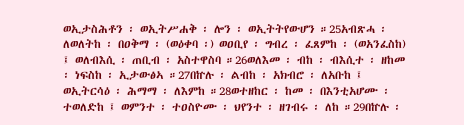ወኢታስሕቶን ፡ ወኢትሥሐቅ ፡ ሎን ፡ ወኢትትየውሆን ።25አብጽሓ ፡ ለወለትከ ፡ በዐቅማ ፡ (ወዕቀባ ፡) ወዐቢየ ፡ ግብረ ፡ ፈጸምከ ፡ (ወአንፈስከ) ፤ ወለብእሲ ፡ ጠቢብ ፡ አስተዋስባ ።26ወለእመ ፡ ብከ ፡ ብእሲተ ፡ ዘከመ ፡ ነፍስከ ፡ ኢታውፅኣ ።27በኵሉ ፡ ልብከ ፡ አክብሮ ፡ ለአቡከ ፤ ወኢትርሳዕ ፡ ሕማማ ፡ ለእምከ ።28ወተዘከር ፡ ከመ ፡ በእንቲአሆሙ ፡ ተወለድከ ፤ ወምንተ ፡ ተዐስዮሙ ፡ ህየንተ ፡ ዘገብሩ ፡ ለከ ።29በኵሉ ፡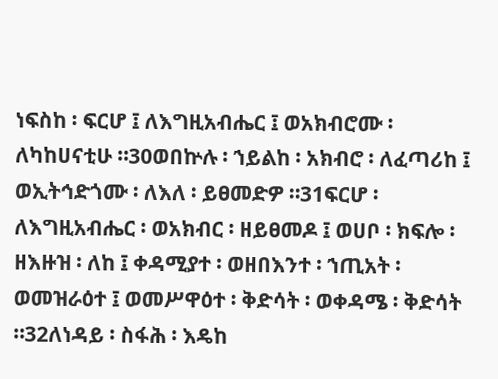ነፍስከ ፡ ፍርሆ ፤ ለእግዚአብሔር ፤ ወአክብሮሙ ፡ ለካከሀናቲሁ ።30ወበኵሉ ፡ ኀይልከ ፡ አክብሮ ፡ ለፈጣሪከ ፤ ወኢትኅድጎሙ ፡ ለእለ ፡ ይፀመድዎ ።31ፍርሆ ፡ ለእግዚአብሔር ፡ ወአክብር ፡ ዘይፀመዶ ፤ ወሀቦ ፡ ክፍሎ ፡ ዘእዙዝ ፡ ለከ ፤ ቀዳሚያተ ፡ ወዘበእንተ ፡ ኀጢአት ፡ ወመዝራዕተ ፤ ወመሥዋዕተ ፡ ቅድሳት ፡ ወቀዳሜ ፡ ቅድሳት ።32ለነዳይ ፡ ስፋሕ ፡ እዴከ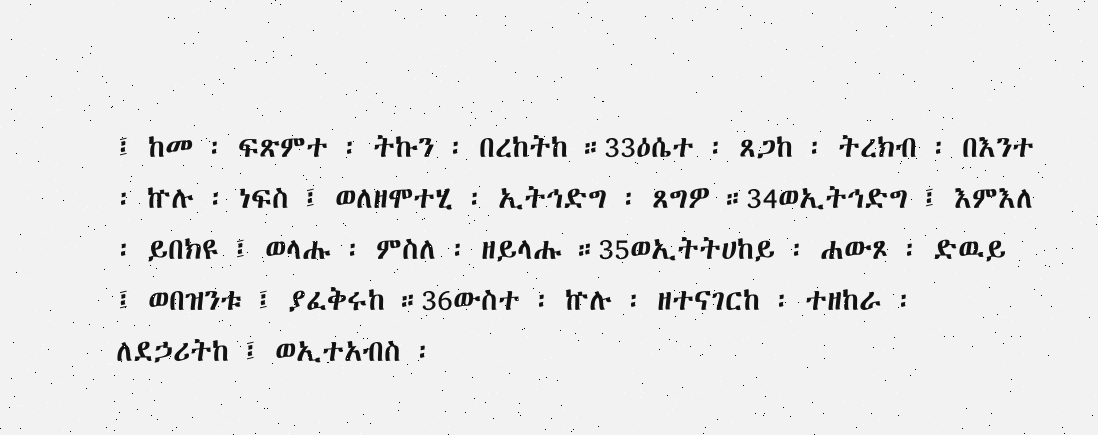፤ ከመ ፡ ፍጽምተ ፡ ትኩን ፡ በረከትከ ።33ዕሴተ ፡ ጸጋከ ፡ ትረክብ ፡ በእንተ ፡ ኵሉ ፡ ነፍስ ፤ ወለዘሞተሂ ፡ ኢትኅድግ ፡ ጸግዎ ።34ወኢትኅድግ ፤ እምእለ ፡ ይበክዩ ፤ ወላሑ ፡ ምስለ ፡ ዘይላሑ ።35ወኢትትሀከይ ፡ ሐውጾ ፡ ድዉይ ፤ ወበዝንቱ ፤ ያፈቅሩከ ።36ውስተ ፡ ኵሉ ፡ ዘተናገርከ ፡ ተዘከራ ፡ ለደኃሪትከ ፤ ወኢተአብስ ፡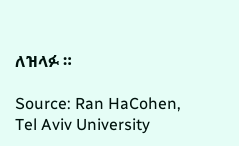ለዝላፉ ።

Source: Ran HaCohen, Tel Aviv University